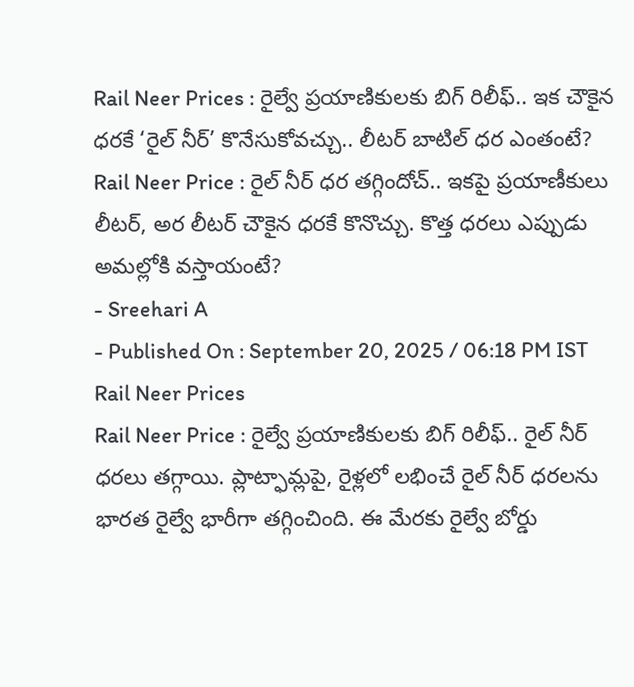Rail Neer Prices : రైల్వే ప్రయాణికులకు బిగ్ రిలీఫ్.. ఇక చౌకైన ధరకే ‘రైల్ నీర్’ కొనేసుకోవచ్చు.. లీటర్ బాటిల్ ధర ఎంతంటే?
Rail Neer Price : రైల్ నీర్ ధర తగ్గిందోచ్.. ఇకపై ప్రయాణీకులు లీటర్, అర లీటర్ చౌకైన ధరకే కొనొచ్చు. కొత్త ధరలు ఎప్పుడు అమల్లోకి వస్తాయంటే?
- Sreehari A
- Published On : September 20, 2025 / 06:18 PM IST
Rail Neer Prices
Rail Neer Price : రైల్వే ప్రయాణికులకు బిగ్ రిలీఫ్.. రైల్ నీర్ ధరలు తగ్గాయి. ప్లాట్ఫామ్లపై, రైళ్లలో లభించే రైల్ నీర్ ధరలను భారత రైల్వే భారీగా తగ్గించింది. ఈ మేరకు రైల్వే బోర్డు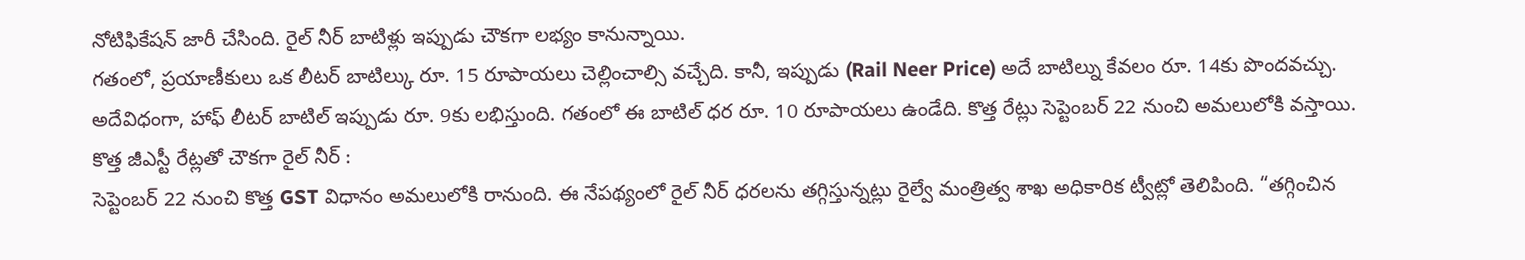నోటిఫికేషన్ జారీ చేసింది. రైల్ నీర్ బాటిళ్లు ఇప్పుడు చౌకగా లభ్యం కానున్నాయి.
గతంలో, ప్రయాణీకులు ఒక లీటర్ బాటిల్కు రూ. 15 రూపాయలు చెల్లించాల్సి వచ్చేది. కానీ, ఇప్పుడు (Rail Neer Price) అదే బాటిల్ను కేవలం రూ. 14కు పొందవచ్చు. అదేవిధంగా, హాఫ్ లీటర్ బాటిల్ ఇప్పుడు రూ. 9కు లభిస్తుంది. గతంలో ఈ బాటిల్ ధర రూ. 10 రూపాయలు ఉండేది. కొత్త రేట్లు సెప్టెంబర్ 22 నుంచి అమలులోకి వస్తాయి.
కొత్త జీఎస్టీ రేట్లతో చౌకగా రైల్ నీర్ :
సెప్టెంబర్ 22 నుంచి కొత్త GST విధానం అమలులోకి రానుంది. ఈ నేపథ్యంలో రైల్ నీర్ ధరలను తగ్గిస్తున్నట్లు రైల్వే మంత్రిత్వ శాఖ అధికారిక ట్వీట్లో తెలిపింది. “తగ్గించిన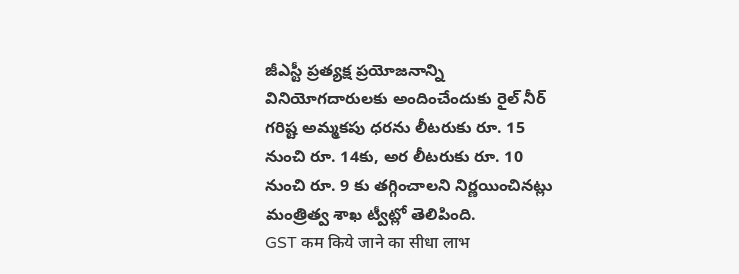జీఎస్టీ ప్రత్యక్ష ప్రయోజనాన్ని వినియోగదారులకు అందించేందుకు రైల్ నీర్ గరిష్ట అమ్మకపు ధరను లీటరుకు రూ. 15 నుంచి రూ. 14కు, అర లీటరుకు రూ. 10 నుంచి రూ. 9 కు తగ్గించాలని నిర్ణయించినట్లు మంత్రిత్వ శాఖ ట్వీట్లో తెలిపింది.
GST कम किये जाने का सीधा लाभ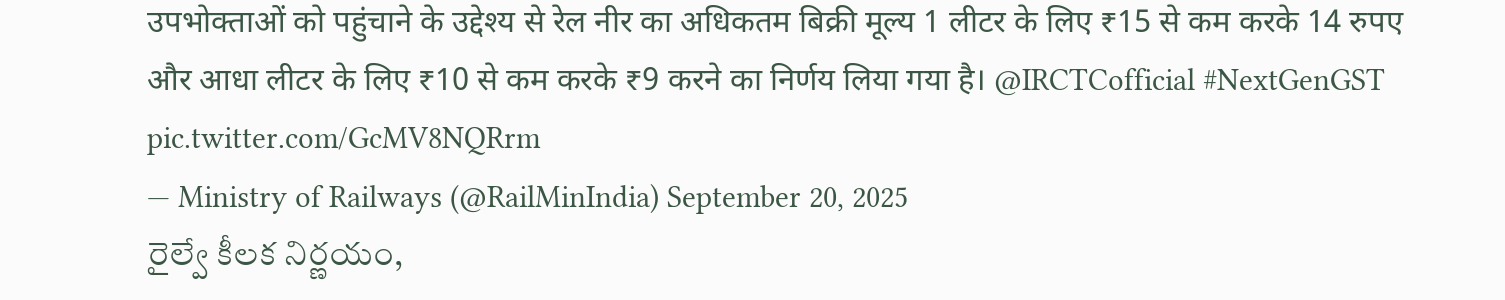उपभोक्ताओं को पहुंचाने के उद्देश्य से रेल नीर का अधिकतम बिक्री मूल्य 1 लीटर के लिए ₹15 से कम करके 14 रुपए और आधा लीटर के लिए ₹10 से कम करके ₹9 करने का निर्णय लिया गया है। @IRCTCofficial #NextGenGST pic.twitter.com/GcMV8NQRrm
— Ministry of Railways (@RailMinIndia) September 20, 2025
రైల్వే కీలక నిర్ణయం,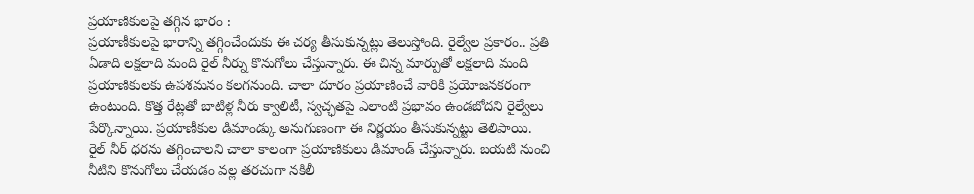ప్రయాణికులపై తగ్గిన భారం :
ప్రయాణీకులపై భారాన్ని తగ్గించేందుకు ఈ చర్య తీసుకున్నట్లు తెలుస్తోంది. రైల్వేల ప్రకారం.. ప్రతి ఏడాది లక్షలాది మంది రైల్ నీర్ను కొనుగోలు చేస్తున్నారు. ఈ చిన్న మార్పుతో లక్షలాది మంది ప్రయాణికులకు ఉపశమనం కలగనుంది. చాలా దూరం ప్రయాణించే వారికి ప్రయోజనకరంగా ఉంటుంది. కొత్త రేట్లతో బాటిళ్ల నీరు క్వాలిటీ, స్వచ్ఛతపై ఎలాంటి ప్రభావం ఉండబోదని రైల్వేలు పేర్కొన్నాయి. ప్రయాణీకుల డిమాండ్కు అనుగుణంగా ఈ నిర్ణయం తీసుకున్నట్టు తెలిపాయి.
రైల్ నీర్ ధరను తగ్గించాలని చాలా కాలంగా ప్రయాణికులు డిమాండ్ చేస్తున్నారు. బయటి నుంచి నీటిని కొనుగోలు చేయడం వల్ల తరచుగా నకిలీ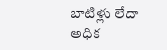బాటిళ్లు లేదా అధిక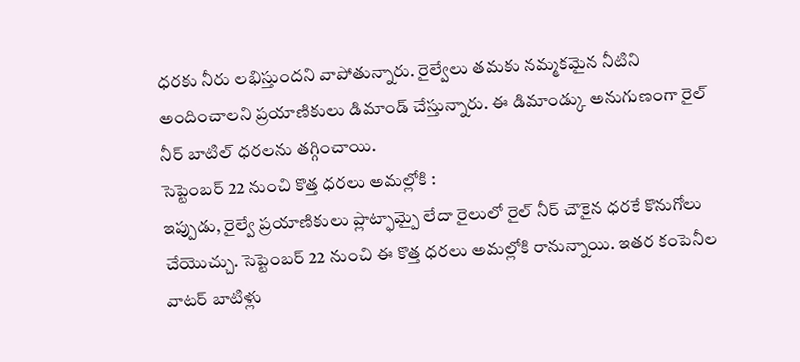ధరకు నీరు లభిస్తుందని వాపోతున్నారు. రైల్వేలు తమకు నమ్మకమైన నీటిని అందించాలని ప్రయాణికులు డిమాండ్ చేస్తున్నారు. ఈ డిమాండ్కు అనుగుణంగా రైల్ నీర్ బాటిల్ ధరలను తగ్గించాయి.
సెప్టెంబర్ 22 నుంచి కొత్త ధరలు అమల్లోకి :
ఇప్పుడు, రైల్వే ప్రయాణికులు ప్లాట్ఫామ్పై లేదా రైలులో రైల్ నీర్ చౌకైన ధరకే కొనుగోలు చేయొచ్చు. సెప్టెంబర్ 22 నుంచి ఈ కొత్త ధరలు అమల్లోకి రానున్నాయి. ఇతర కంపెనీల వాటర్ బాటిళ్లు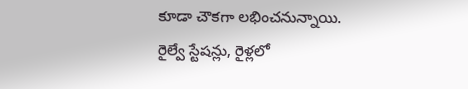కూడా చౌకగా లభించనున్నాయి. రైల్వే స్టేషన్లు, రైళ్లలో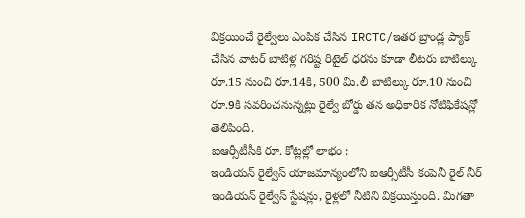విక్రయించే రైల్వేలు ఎంపిక చేసిన IRCTC/ఇతర బ్రాండ్ల ప్యాక్ చేసిన వాటర్ బాటిళ్ల గరిష్ట రిటైల్ ధరను కూడా లీటరు బాటిల్కు రూ.15 నుంచి రూ.14కి, 500 మి.లీ బాటిల్కు రూ.10 నుంచి రూ.9కి సవరించనున్నట్లు రైల్వే బోర్డు తన అధికారిక నోటిఫికేషన్లో తెలిపింది.
ఐఆర్సీటీసీకి రూ. కోట్లల్లో లాభం :
ఇండియన్ రైల్వేస్ యాజమాన్యంలోని ఐఆర్సీటీసీ కంపెనీ రైల్ నీర్ ఇండియన్ రైల్వేస్ స్టేషన్లు, రైళ్లలో నీటిని విక్రయిస్తుంది. మిగతా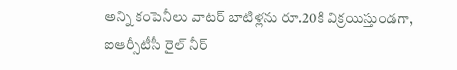అన్ని కంపెనీలు వాటర్ బాటిళ్లను రూ.20కి విక్రయిస్తుండగా, ఐఆర్సీటీసీ రైల్ నీర్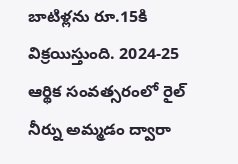బాటిళ్లను రూ.15కి విక్రయిస్తుంది. 2024-25 ఆర్థిక సంవత్సరంలో రైల్ నీర్ను అమ్మడం ద్వారా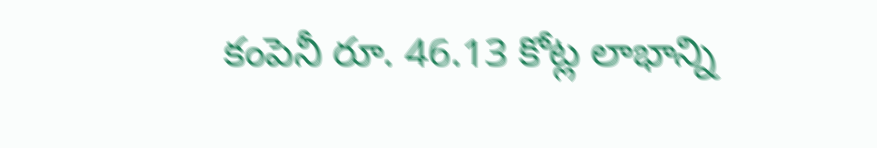కంపెనీ రూ. 46.13 కోట్ల లాభాన్ని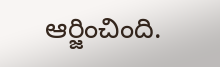ఆర్జించింది.